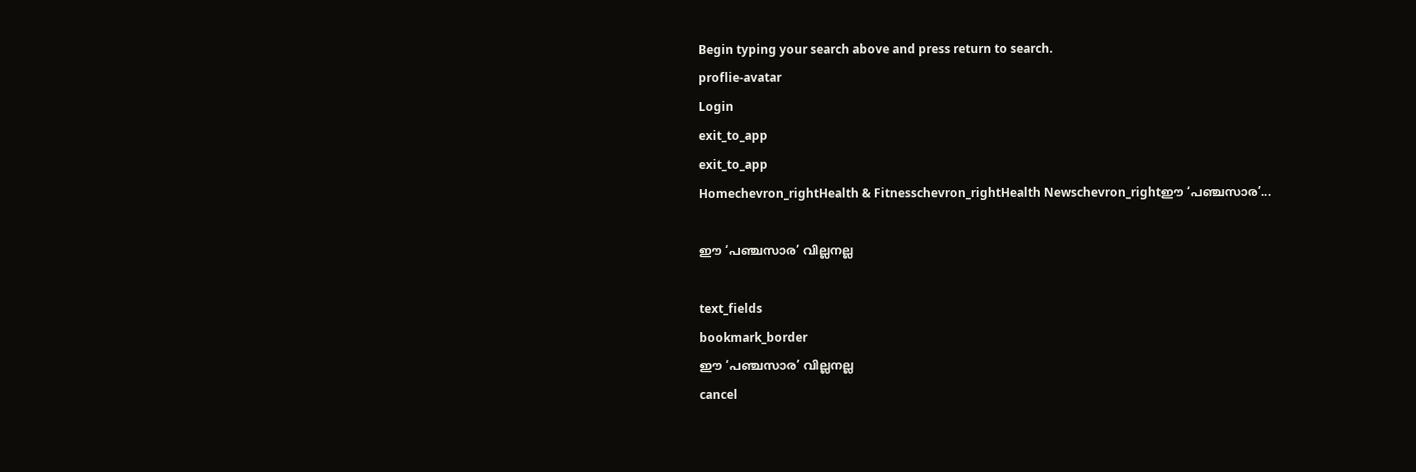Begin typing your search above and press return to search.
proflie-avatar
Login
exit_to_app
exit_to_app
Homechevron_rightHealth & Fitnesschevron_rightHealth Newschevron_rightഈ ‘പഞ്ചസാര’...

ഈ ‘പഞ്ചസാര’ വില്ലനല്ല

text_fields
bookmark_border
ഈ ‘പഞ്ചസാര’ വില്ലനല്ല
cancel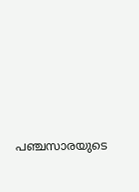പഞ്ചസാരയുടെ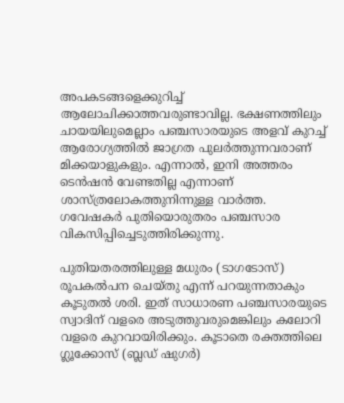അപകടങ്ങളെക്കുറിച്ച് ആലോചിക്കാത്തവരുണ്ടാവില്ല. ഭക്ഷണത്തിലും ചായയിലുമെല്ലാം പഞ്ചസാരയുടെ അളവ് കുറച്ച് ആരോഗ്യത്തിൽ ജാഗ്രത പുലർത്തുന്നവരാണ് മിക്കയാളുകളും. എന്നാൽ, ഇനി അത്തരം ടെൻഷൻ വേണ്ടതില്ല എന്നാണ് ശാസ്ത്രലോകത്തുനിന്നുള്ള വാർത്ത. ഗവേഷകർ പുതിയൊരുതരം പഞ്ചസാര വികസിപ്പിച്ചെടുത്തിരിക്കുന്നു.

പുതിയതരത്തിലുള്ള മധുരം (ടാഗടോസ്) രൂപകൽപന ചെയ്‌തു എന്ന് പറയുന്നതാകും കൂടുതൽ ശരി. ഇത് സാധാരണ പഞ്ചസാരയുടെ സ്വാദിന് വളരെ അടുത്തുവരുമെങ്കിലും കലോറി വളരെ കുറവായിരിക്കും. കൂടാതെ രക്തത്തിലെ ഗ്ലൂക്കോസ് (ബ്ലഡ് ഷുഗർ)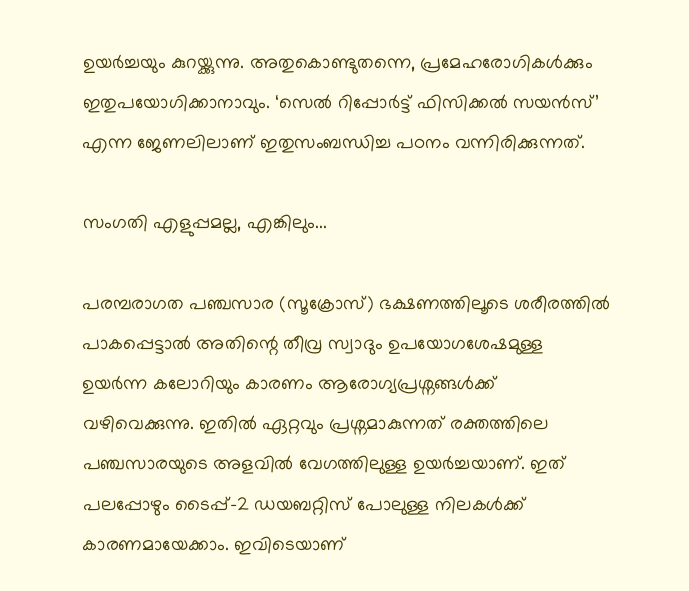ഉയർച്ചയും കുറയ്ക്കുന്നു. അതുകൊണ്ടുതന്നെ, പ്രമേഹരോഗികൾക്കും ഇതുപയോഗിക്കാനാവും. ‘സെൽ റിപ്പോർട്ട് ഫിസിക്കൽ സയൻസ്’ എന്ന ജേണലിലാണ് ഇതുസംബന്ധിച്ച പഠനം വന്നിരിക്കുന്നത്.

സംഗതി എളുപ്പമല്ല, എങ്കിലും...

പരമ്പരാഗത പഞ്ചസാര (സൂക്രോസ്) ഭക്ഷണത്തിലൂടെ ശരീരത്തിൽ പാകപ്പെട്ടാൽ അതിന്റെ തീവ്ര സ്വാദും ഉപയോഗശേഷമുള്ള ഉയർന്ന കലോറിയും കാരണം ആരോഗ്യപ്രശ്നങ്ങൾക്ക് വഴിവെക്കുന്നു. ഇതിൽ ഏറ്റവും പ്രശ്നമാകുന്നത് രക്തത്തിലെ പഞ്ചസാരയുടെ അളവിൽ വേഗത്തിലുള്ള ഉയർച്ചയാണ്. ഇത് പലപ്പോഴും ടൈപ്പ്-2 ഡയബറ്റിസ് പോലുള്ള നിലകൾക്ക് കാരണമായേക്കാം. ഇവിടെയാണ്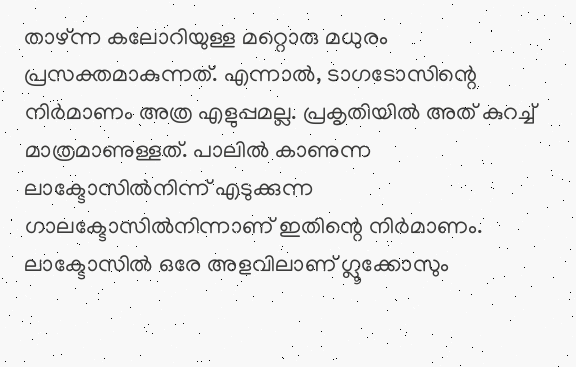താഴ്ന്ന കലോറിയുള്ള മറ്റൊരു മധുരം പ്രസക്തമാകുന്നത്. എന്നാൽ, ടാഗടോസിന്റെ നിർമാണം അത്ര എളുപ്പമല്ല. പ്രകൃതിയിൽ അത് കുറച്ച് മാത്രമാണുള്ളത്. പാലിൽ കാണുന്ന ലാക്ടോസിൽനിന്ന് എടുക്കുന്ന ഗാലക്ടോസിൽനിന്നാണ് ഇതിന്റെ നിർമാണം. ലാക്ടോസിൽ ഒരേ അളവിലാണ് ഗ്ലൂക്കോസും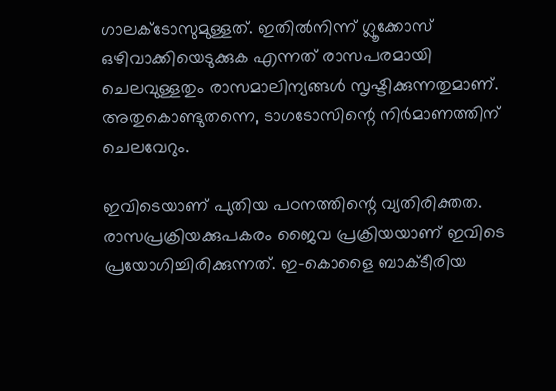ഗാലക്ടോസുമുള്ളത്. ഇതിൽനിന്ന് ഗ്ലൂക്കോസ് ഒഴിവാക്കിയെടുക്കുക എന്നത് രാസപരമായി ചെലവുള്ളതും രാസമാലിന്യങ്ങൾ സൃഷ്ടിക്കുന്നതുമാണ്. അതുകൊണ്ടുതന്നെ, ടാഗടോസിന്റെ നിർമാണത്തിന് ചെലവേറും.

ഇവിടെയാണ് പുതിയ പഠനത്തിന്റെ വ്യതിരിക്തത. രാസപ്രക്രിയക്കുപകരം ജൈവ പ്രക്രിയയാണ് ഇവിടെ പ്രയോഗിച്ചിരിക്കുന്നത്. ഇ-കൊളൈ ബാക്ടീരിയ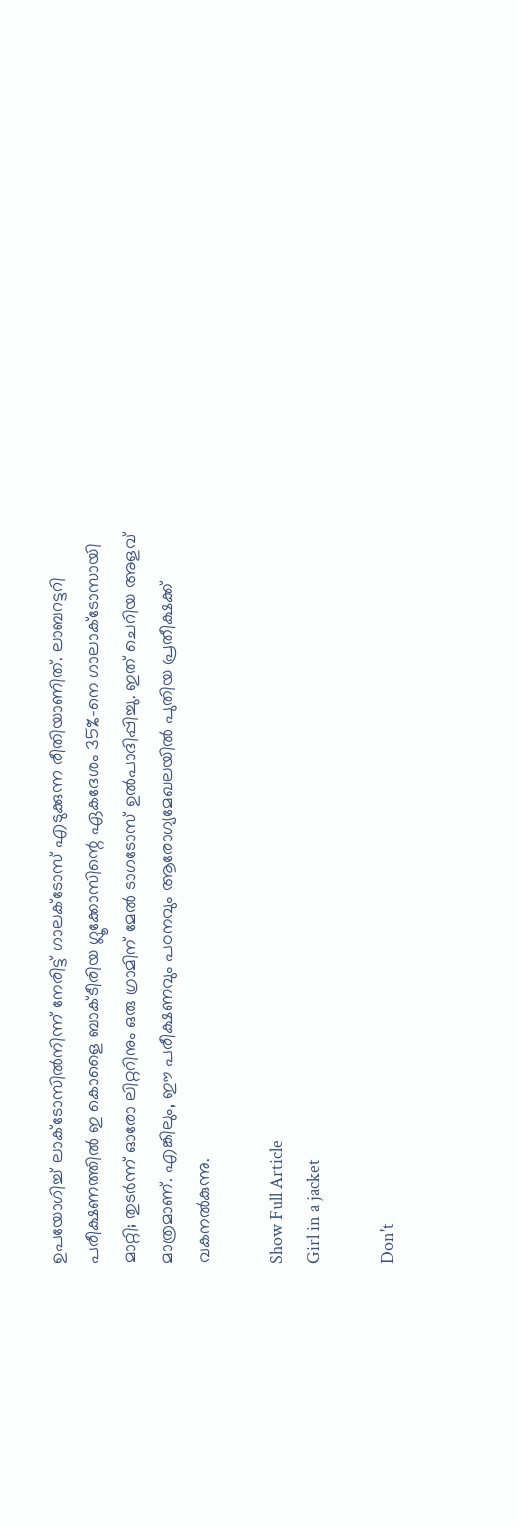ഉപയോഗിച്ച് ലാക്ടോസിൽനിന്ന് നേരിട്ട് ഗാലക്ടോസ് എടുക്കുന്ന രീതിയാണിത്. ലാബറട്ടറി പരീക്ഷണത്തിൽ ഇ കൊളൈ ബാക്ടീരിയ ഗ്ലൂക്കോസിന്റെ ഏകദേശം 35%-നെ ഗാലാക്ടോസായി മാറ്റി; തുടർന്ന് ഓരോ ലിറ്ററിനും ഒരു ഗ്രാമിന് മേൽ ടാഗടോസ് ഉൽപാദിപ്പിച്ചു. ഇത് ചെറിയ അളവ് മാത്രമാണ്. എങ്കിലും, ഈ പരീക്ഷണവും പഠനവും ആരോഗ്യമേഖലയിൽ പുതിയ പ്രതീക്ഷക്ക് വകനൽകുന്നു.

Show Full Article
Girl in a jacket

Don't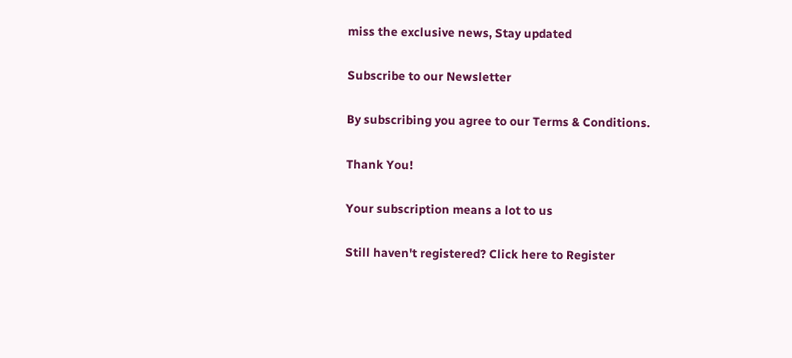miss the exclusive news, Stay updated

Subscribe to our Newsletter

By subscribing you agree to our Terms & Conditions.

Thank You!

Your subscription means a lot to us

Still haven't registered? Click here to Register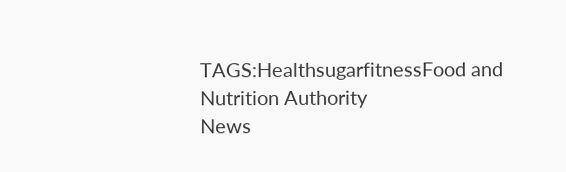TAGS:HealthsugarfitnessFood and Nutrition Authority
News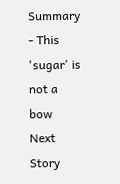Summary - This 'sugar' is not a bow
Next Story